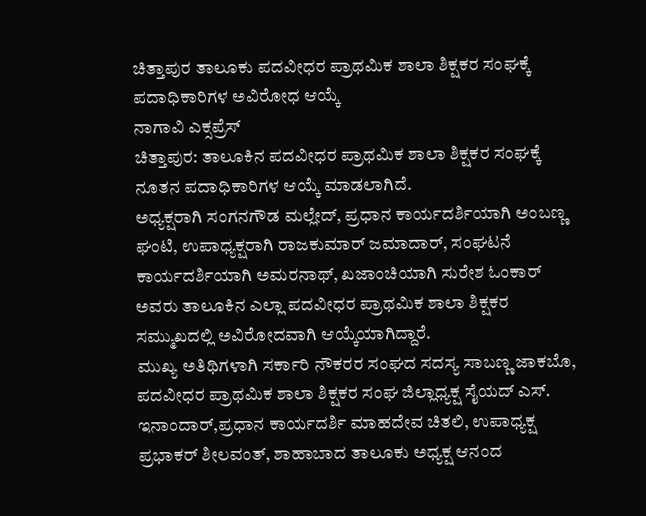ಚಿತ್ತಾಪುರ ತಾಲೂಕು ಪದವೀಧರ ಪ್ರಾಥಮಿಕ ಶಾಲಾ ಶಿಕ್ಷಕರ ಸಂಘಕ್ಕೆ ಪದಾಧಿಕಾರಿಗಳ ಅವಿರೋಧ ಆಯ್ಕೆ
ನಾಗಾವಿ ಎಕ್ಸಪ್ರೆಸ್
ಚಿತ್ತಾಪುರ: ತಾಲೂಕಿನ ಪದವೀಧರ ಪ್ರಾಥಮಿಕ ಶಾಲಾ ಶಿಕ್ಷಕರ ಸಂಘಕ್ಕೆ ನೂತನ ಪದಾಧಿಕಾರಿಗಳ ಆಯ್ಕೆ ಮಾಡಲಾಗಿದೆ.
ಅಧ್ಯಕ್ಷರಾಗಿ ಸಂಗನಗೌಡ ಮಲ್ಲೇದ್, ಪ್ರಧಾನ ಕಾರ್ಯದರ್ಶಿಯಾಗಿ ಅಂಬಣ್ಣ ಘಂಟಿ, ಉಪಾಧ್ಯಕ್ಷರಾಗಿ ರಾಜಕುಮಾರ್ ಜಮಾದಾರ್, ಸಂಘಟನೆ ಕಾರ್ಯದರ್ಶಿಯಾಗಿ ಅಮರನಾಥ್, ಖಜಾಂಚಿಯಾಗಿ ಸುರೇಶ ಓಂಕಾರ್ ಅವರು ತಾಲೂಕಿನ ಎಲ್ಲಾ ಪದವೀಧರ ಪ್ರಾಥಮಿಕ ಶಾಲಾ ಶಿಕ್ಷಕರ ಸಮ್ಮುಖದಲ್ಲಿ ಅವಿರೋದವಾಗಿ ಆಯ್ಕೆಯಾಗಿದ್ದಾರೆ.
ಮುಖ್ಯ ಅತಿಥಿಗಳಾಗಿ ಸರ್ಕಾರಿ ನೌಕರರ ಸಂಘದ ಸದಸ್ಯ ಸಾಬಣ್ಣ ಜಾಕಬೊ, ಪದವೀಧರ ಪ್ರಾಥಮಿಕ ಶಾಲಾ ಶಿಕ್ಷಕರ ಸಂಘ ಜಿಲ್ಲಾಧ್ಯಕ್ಷ ಸೈಯದ್ ಎಸ್. ಇನಾಂದಾರ್,ಪ್ರಧಾನ ಕಾರ್ಯದರ್ಶಿ ಮಾಹದೇವ ಚಿತಲಿ, ಉಪಾಧ್ಯಕ್ಷ ಪ್ರಭಾಕರ್ ಶೀಲವಂತ್, ಶಾಹಾಬಾದ ತಾಲೂಕು ಅಧ್ಯಕ್ಷ ಆನಂದ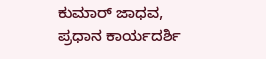ಕುಮಾರ್ ಜಾಧವ, ಪ್ರಧಾನ ಕಾರ್ಯದರ್ಶಿ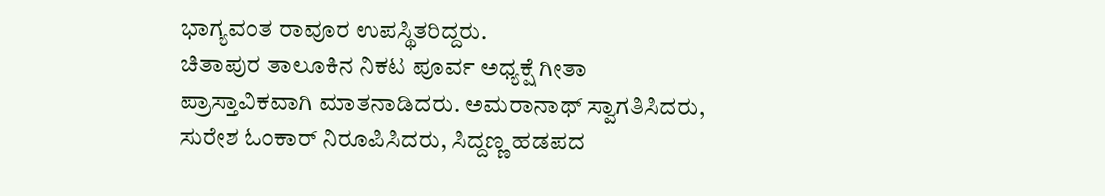ಭಾಗ್ಯವಂತ ರಾವೂರ ಉಪಸ್ಥಿತರಿದ್ದರು.
ಚಿತಾಪುರ ತಾಲೂಕಿನ ನಿಕಟ ಪೂರ್ವ ಅಧ್ಯಕ್ಷೆ ಗೀತಾ ಪ್ರಾಸ್ತಾವಿಕವಾಗಿ ಮಾತನಾಡಿದರು. ಅಮರಾನಾಥ್ ಸ್ವಾಗತಿಸಿದರು, ಸುರೇಶ ಓಂಕಾರ್ ನಿರೂಪಿಸಿದರು, ಸಿದ್ದಣ್ಣ ಹಡಪದ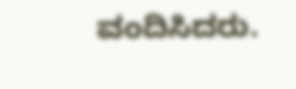ವಂದಿಸಿದರು.